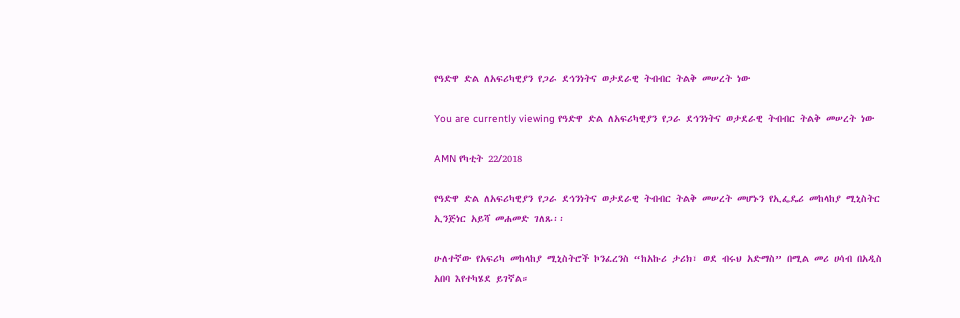የዓድዋ ድል ለአፍሪካዊያን የጋራ ደኅንነትና ወታደራዊ ትብብር ትልቅ መሠረት ነው

You are currently viewing የዓድዋ ድል ለአፍሪካዊያን የጋራ ደኅንነትና ወታደራዊ ትብብር ትልቅ መሠረት ነው

AMN የካቲት 22/2018

የዓድዋ ድል ለአፍሪካዊያን የጋራ ደኅንነትና ወታደራዊ ትብብር ትልቅ መሠረት መሆኑን የኢፌዴሪ መከላከያ ሚኒስትር ኢንጅነር አይሻ መሐመድ ገለጹ፡፡

ሁለተኛው የአፍሪካ መከላከያ ሚኒስትሮች ኮንፈረንስ “ከአኩሪ ታሪክ፣ ወደ ብሩህ አድማስ” በሚል መሪ ሀሳብ በአዲስ አበባ እየተካሄደ ይገኛል።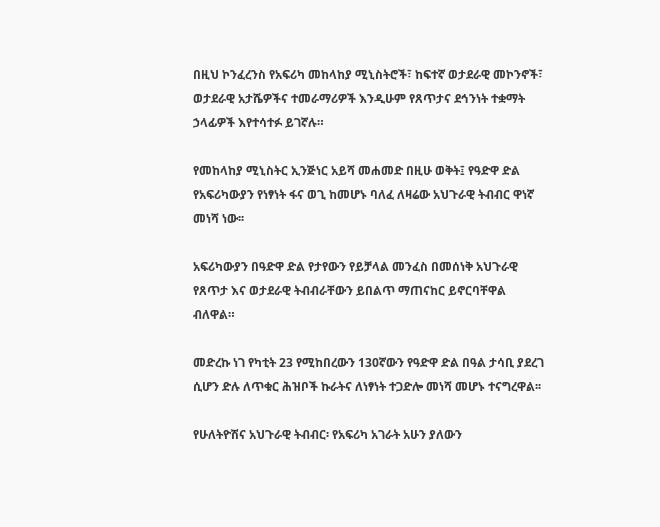በዚህ ኮንፈረንስ የአፍሪካ መከላከያ ሚኒስትሮች፣ ከፍተኛ ወታደራዊ መኮንኖች፣ ወታደራዊ አታሼዎችና ተመራማሪዎች እንዲሁም የጸጥታና ደኅንነት ተቋማት ኃላፊዎች እየተሳተፉ ይገኛሉ።

የመከላከያ ሚኒስትር ኢንጅነር አይሻ መሐመድ በዚሁ ወቅት፤ የዓድዋ ድል የአፍሪካውያን የነፃነት ፋና ወጊ ከመሆኑ ባለፈ ለዛሬው አህጉራዊ ትብብር ዋነኛ መነሻ ነው፡፡

አፍሪካውያን በዓድዋ ድል የታየውን የይቻላል መንፈስ በመሰነቅ አህጉራዊ የጸጥታ እና ወታደራዊ ትብብራቸውን ይበልጥ ማጠናከር ይኖርባቸዋል ብለዋል።

መድረኩ ነገ የካቲት 23 የሚከበረውን 130ኛውን የዓድዋ ድል በዓል ታሳቢ ያደረገ ሲሆን ድሉ ለጥቁር ሕዝቦች ኩራትና ለነፃነት ተጋድሎ መነሻ መሆኑ ተናግረዋል፡፡

የሁለትዮሽና አህጉራዊ ትብብር፡ የአፍሪካ አገራት አሁን ያለውን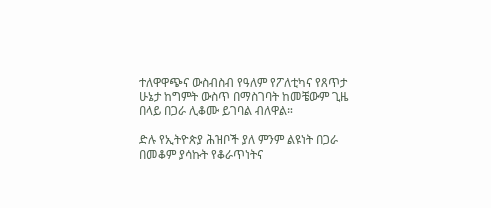ተለዋዋጭና ውስብስብ የዓለም የፖለቲካና የጸጥታ ሁኔታ ከግምት ውስጥ በማስገባት ከመቼውም ጊዜ በላይ በጋራ ሊቆሙ ይገባል ብለዋል።

ድሉ የኢትዮጵያ ሕዝቦች ያለ ምንም ልዩነት በጋራ በመቆም ያሳኩት የቆራጥነትና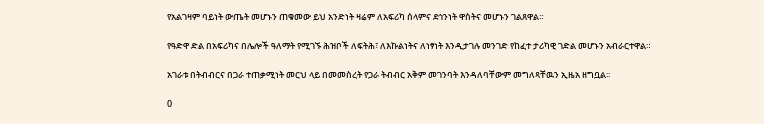የአልገዛም ባይነት ውጤት መሆኑን ጠቁመው ይህ አንድነት ዛሬም ለአፍሪካ ሰላምና ደኅንነት ዋስትና መሆኑን ገልጸዋል።

የዓድዋ ድል በአፍሪካና በሌሎች ዓለማት የሚገኙ ሕዝቦች ለፍትሕ፣ ለእኩልነትና ለነፃነት እንዲታገሉ መንገድ የከፈተ ታሪካዊ ገድል መሆኑን አብራርተዋል።

አገራቱ በትብብርና በጋራ ተጠቃሚነት መርህ ላይ በመመስረት የጋራ ትብብር አቅም መገንባት እንዳለባቸውም መግለጻቸዉን ኢዜአ ዘግቧል፡፡

0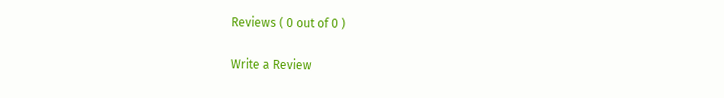Reviews ( 0 out of 0 )

Write a Review